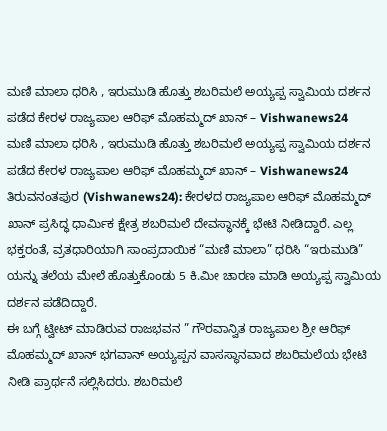ಮಣಿ ಮಾಲಾ ಧರಿಸಿ , ಇರುಮುಡಿ ಹೊತ್ತು ಶಬರಿಮಲೆ ಅಯ್ಯಪ್ಪ ಸ್ವಾಮಿಯ ದರ್ಶನ ಪಡೆದ ಕೇರಳ ರಾಜ್ಯಪಾಲ ಆರಿಫ್ ಮೊಹಮ್ಮದ್ ಖಾನ್ – Vishwanews24
ಮಣಿ ಮಾಲಾ ಧರಿಸಿ , ಇರುಮುಡಿ ಹೊತ್ತು ಶಬರಿಮಲೆ ಅಯ್ಯಪ್ಪ ಸ್ವಾಮಿಯ ದರ್ಶನ ಪಡೆದ ಕೇರಳ ರಾಜ್ಯಪಾಲ ಆರಿಫ್ ಮೊಹಮ್ಮದ್ ಖಾನ್ – Vishwanews24
ತಿರುವನಂತಪುರ (Vishwanews24): ಕೇರಳದ ರಾಜ್ಯಪಾಲ ಆರಿಫ್ ಮೊಹಮ್ಮದ್ ಖಾನ್ ಪ್ರಸಿದ್ಧ ಧಾರ್ಮಿಕ ಕ್ಷೇತ್ರ ಶಬರಿಮಲೆ ದೇವಸ್ಥಾನಕ್ಕೆ ಭೇಟಿ ನೀಡಿದ್ದಾರೆ. ಎಲ್ಲ ಭಕ್ತರಂತೆ, ವ್ರತಧಾರಿಯಾಗಿ ಸಾಂಪ್ರದಾಯಿಕ “ಮಣಿ ಮಾಲಾ” ಧರಿಸಿ “ಇರುಮುಡಿ” ಯನ್ನು ತಲೆಯ ಮೇಲೆ ಹೊತ್ತುಕೊಂಡು 5 ಕಿ.ಮೀ ಚಾರಣ ಮಾಡಿ ಅಯ್ಯಪ್ಪ ಸ್ವಾಮಿಯ ದರ್ಶನ ಪಡೆದಿದ್ದಾರೆ.
ಈ ಬಗ್ಗೆ ಟ್ವೀಟ್ ಮಾಡಿರುವ ರಾಜಭವನ ” ಗೌರವಾನ್ವಿತ ರಾಜ್ಯಪಾಲ ಶ್ರೀ ಆರಿಫ್ ಮೊಹಮ್ಮದ್ ಖಾನ್ ಭಗವಾನ್ ಅಯ್ಯಪ್ಪನ ವಾಸಸ್ಥಾನವಾದ ಶಬರಿಮಲೆಯ ಭೇಟಿ ನೀಡಿ ಪ್ರಾರ್ಥನೆ ಸಲ್ಲಿಸಿದರು. ಶಬರಿಮಲೆ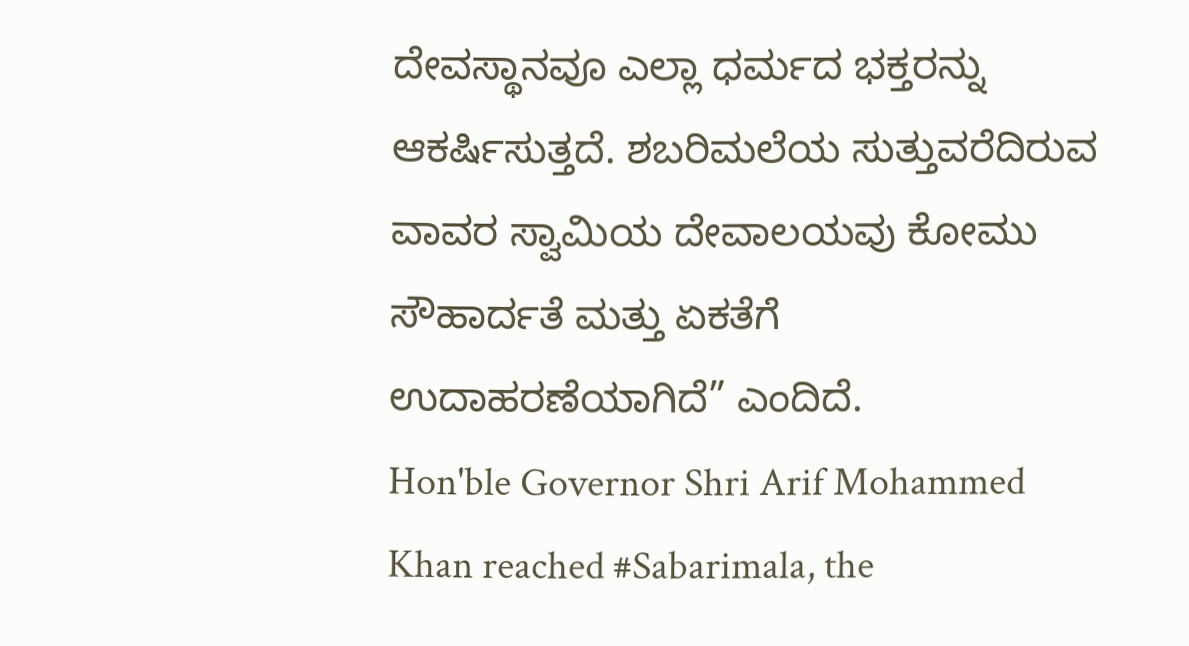ದೇವಸ್ಥಾನವೂ ಎಲ್ಲಾ ಧರ್ಮದ ಭಕ್ತರನ್ನು ಆಕರ್ಷಿಸುತ್ತದೆ. ಶಬರಿಮಲೆಯ ಸುತ್ತುವರೆದಿರುವ ವಾವರ ಸ್ವಾಮಿಯ ದೇವಾಲಯವು ಕೋಮು ಸೌಹಾರ್ದತೆ ಮತ್ತು ಏಕತೆಗೆ ಉದಾಹರಣೆಯಾಗಿದೆ” ಎಂದಿದೆ.
Hon'ble Governor Shri Arif Mohammed Khan reached #Sabarimala, the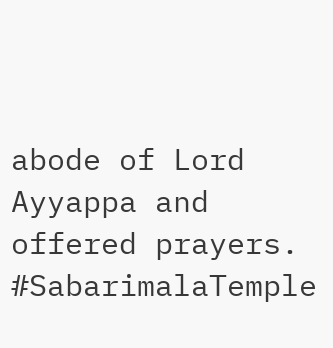abode of Lord Ayyappa and offered prayers. #SabarimalaTemple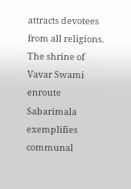attracts devotees from all religions. The shrine of Vavar Swami enroute Sabarimala exemplifies communal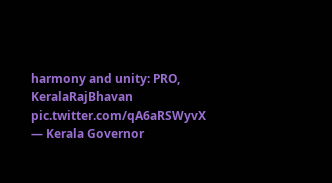harmony and unity: PRO, KeralaRajBhavan pic.twitter.com/qA6aRSWyvX
— Kerala Governor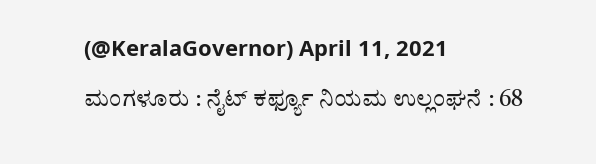(@KeralaGovernor) April 11, 2021
ಮಂಗಳೂರು : ನೈಟ್ ಕರ್ಫ್ಯೂ ನಿಯಮ ಉಲ್ಲಂಘನೆ : 68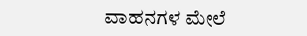ವಾಹನಗಳ ಮೇಲೆ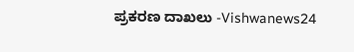ಪ್ರಕರಣ ದಾಖಲು -Vishwanews24